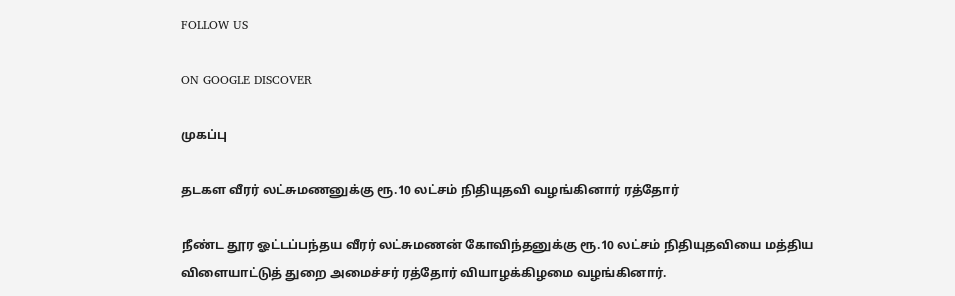FOLLOW US

ON GOOGLE DISCOVER

முகப்பு

தடகள வீரர் லட்சுமணனுக்கு ரூ.10 லட்சம் நிதியுதவி வழங்கினார் ரத்தோர்

நீண்ட தூர ஓட்டப்பந்தய வீரர் லட்சுமணன் கோவிந்தனுக்கு ரூ.10 லட்சம் நிதியுதவியை மத்திய விளையாட்டுத் துறை அமைச்சர் ரத்தோர் வியாழக்கிழமை வழங்கினார்.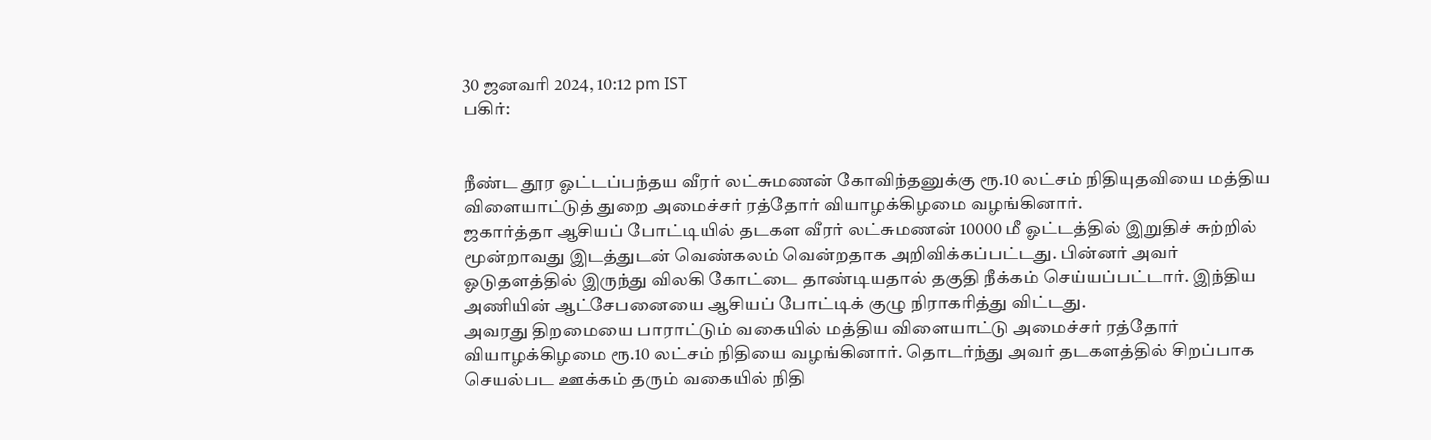30 ஜனவரி 2024, 10:12 pm IST
பகிர்:


நீண்ட தூர ஓட்டப்பந்தய வீரர் லட்சுமணன் கோவிந்தனுக்கு ரூ.10 லட்சம் நிதியுதவியை மத்திய விளையாட்டுத் துறை அமைச்சர் ரத்தோர் வியாழக்கிழமை வழங்கினார்.
ஜகார்த்தா ஆசியப் போட்டியில் தடகள வீரர் லட்சுமணன் 10000 மீ ஓட்டத்தில் இறுதிச் சுற்றில் மூன்றாவது இடத்துடன் வெண்கலம் வென்றதாக அறிவிக்கப்பட்டது. பின்னர் அவர் ஓடுதளத்தில் இருந்து விலகி கோட்டை தாண்டியதால் தகுதி நீக்கம் செய்யப்பட்டார். இந்திய அணியின் ஆட்சேபனையை ஆசியப் போட்டிக் குழு நிராகரித்து விட்டது.
அவரது திறமையை பாராட்டும் வகையில் மத்திய விளையாட்டு அமைச்சர் ரத்தோர் வியாழக்கிழமை ரூ.10 லட்சம் நிதியை வழங்கினார். தொடர்ந்து அவர் தடகளத்தில் சிறப்பாக செயல்பட ஊக்கம் தரும் வகையில் நிதி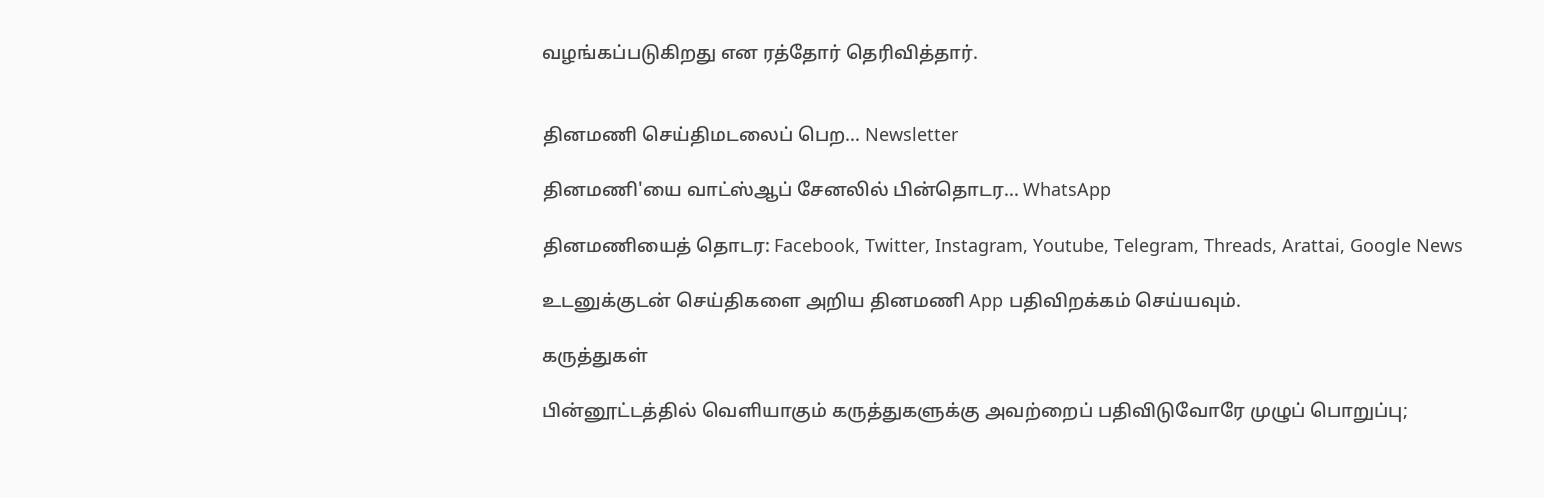வழங்கப்படுகிறது என ரத்தோர் தெரிவித்தார்.


தினமணி செய்திமடலைப் பெற... Newsletter

தினமணி'யை வாட்ஸ்ஆப் சேனலில் பின்தொடர... WhatsApp

தினமணியைத் தொடர: Facebook, Twitter, Instagram, Youtube, Telegram, Threads, Arattai, Google News

உடனுக்குடன் செய்திகளை அறிய தினமணி App பதிவிறக்கம் செய்யவும்.

கருத்துகள்

பின்னூட்டத்தில் வெளியாகும் கருத்துகளுக்கு அவற்றைப் பதிவிடுவோரே முழுப் பொறுப்பு;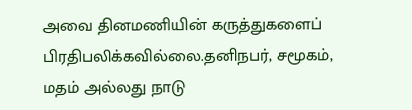அவை தினமணியின் கருத்துகளைப் பிரதிபலிக்கவில்லை.தனிநபர், சமூகம், மதம் அல்லது நாடு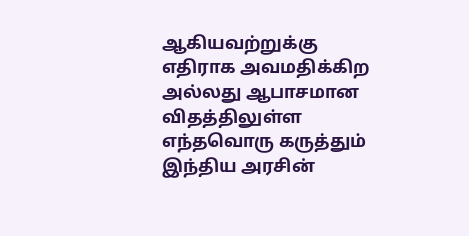ஆகியவற்றுக்கு எதிராக அவமதிக்கிற அல்லது ஆபாசமான விதத்திலுள்ள எந்தவொரு கருத்தும் இந்திய அரசின்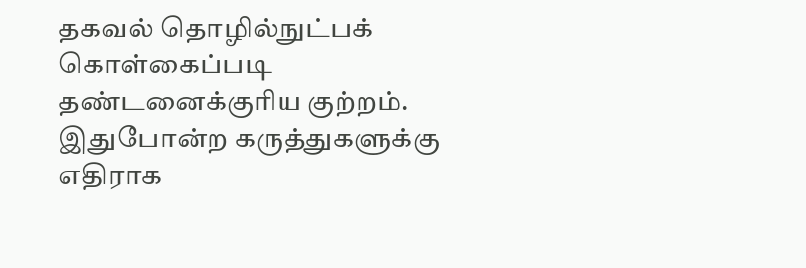தகவல் தொழில்நுட்பக் கொள்கைப்படி தண்டனைக்குரிய குற்றம். இதுபோன்ற கருத்துகளுக்கு எதிராக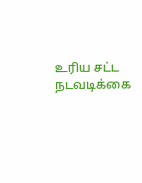உரிய சட்ட நடவடிக்கை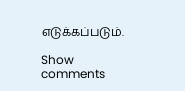எடுக்கப்படும்.

Show comments